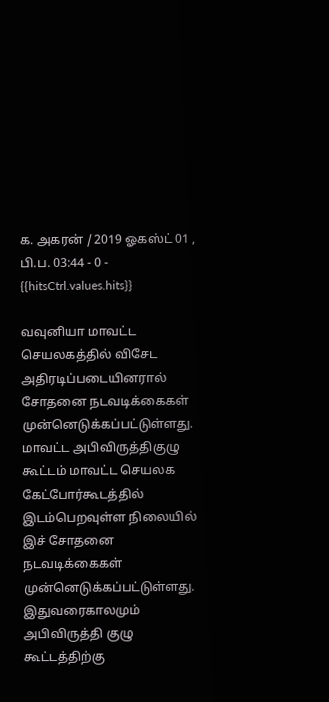க. அகரன் / 2019 ஓகஸ்ட் 01 , பி.ப. 03:44 - 0 - {{hitsCtrl.values.hits}}

வவுனியா மாவட்ட செயலகத்தில் விசேட அதிரடிப்படையினரால் சோதனை நடவடிக்கைகள் முன்னெடுக்கப்பட்டுள்ளது.
மாவட்ட அபிவிருத்திகுழு கூட்டம் மாவட்ட செயலக கேட்போர்கூடத்தில் இடம்பெறவுள்ள நிலையில் இச் சோதனை நடவடிக்கைகள் முன்னெடுக்கப்பட்டுள்ளது.
இதுவரைகாலமும் அபிவிருத்தி குழு கூட்டத்திற்கு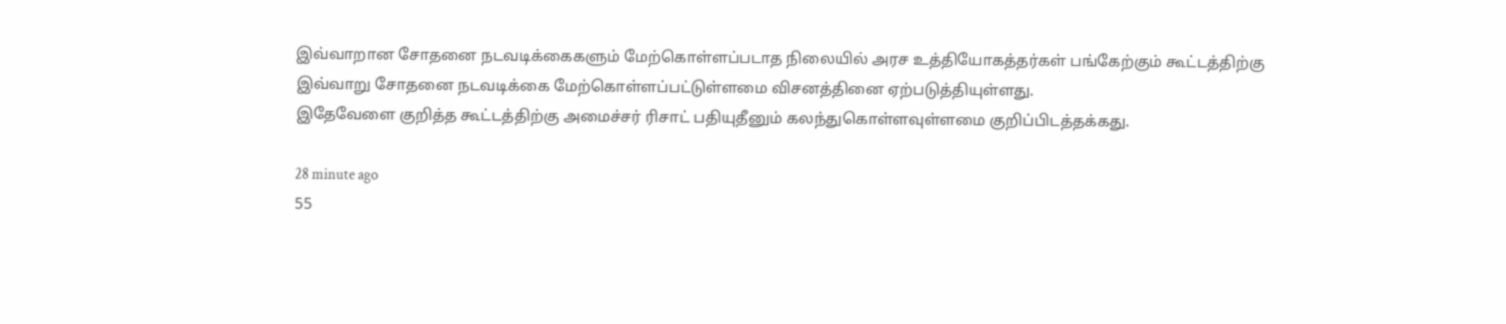இவ்வாறான சோதனை நடவடிக்கைகளும் மேற்கொள்ளப்படாத நிலையில் அரச உத்தியோகத்தர்கள் பங்கேற்கும் கூட்டத்திற்கு இவ்வாறு சோதனை நடவடிக்கை மேற்கொள்ளப்பட்டுள்ளமை விசனத்தினை ஏற்படுத்தியுள்ளது.
இதேவேளை குறித்த கூட்டத்திற்கு அமைச்சர் ரிசாட் பதியுதீனும் கலந்துகொள்ளவுள்ளமை குறிப்பிடத்தக்கது.

28 minute ago
55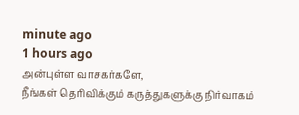minute ago
1 hours ago
அன்புள்ள வாசகர்களே,
நீங்கள் தெரிவிக்கும் கருத்துகளுக்கு நிர்வாகம்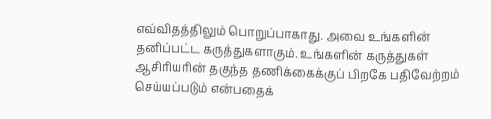எவ்விதத்திலும் பொறுப்பாகாது. அவை உங்களின் தனிப்பட்ட கருத்துகளாகும். உங்களின் கருத்துகள் ஆசிரியரின் தகுந்த தணிக்கைக்குப் பிறகே பதிவேற்றம் செய்யப்படும் என்பதைக்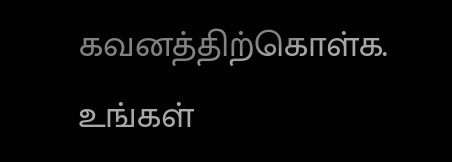கவனத்திற்கொள்க. உங்கள்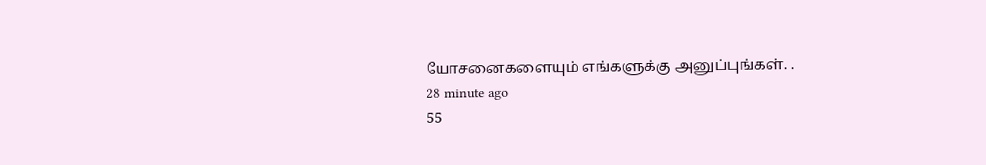யோசனைகளையும் எங்களுக்கு அனுப்புங்கள். .
28 minute ago
55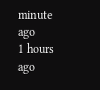minute ago
1 hours ago